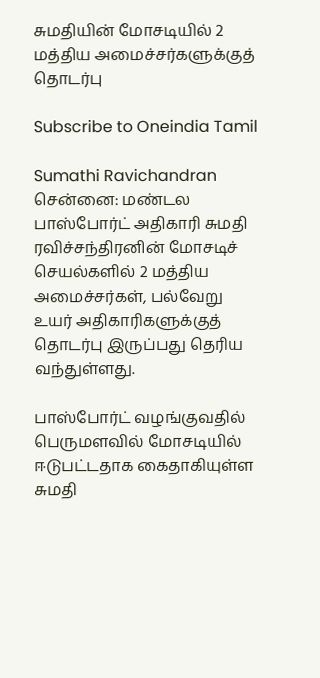சுமதியின் மோசடியில் 2 மத்திய அமைச்சர்களுக்குத் தொடர்பு

Subscribe to Oneindia Tamil

Sumathi Ravichandran
சென்னை: மண்டல பாஸ்போர்ட் அதிகாரி சுமதி ரவிச்சந்திரனின் மோசடிச் செயல்களில் 2 மத்திய அமைச்சர்கள், பல்வேறு உயர் அதிகாரிகளுக்குத் தொடர்பு இருப்பது தெரிய வந்துள்ளது.

பாஸ்போர்ட் வழங்குவதில் பெருமளவில் மோசடியில் ஈடுபட்டதாக கைதாகியுள்ள சுமதி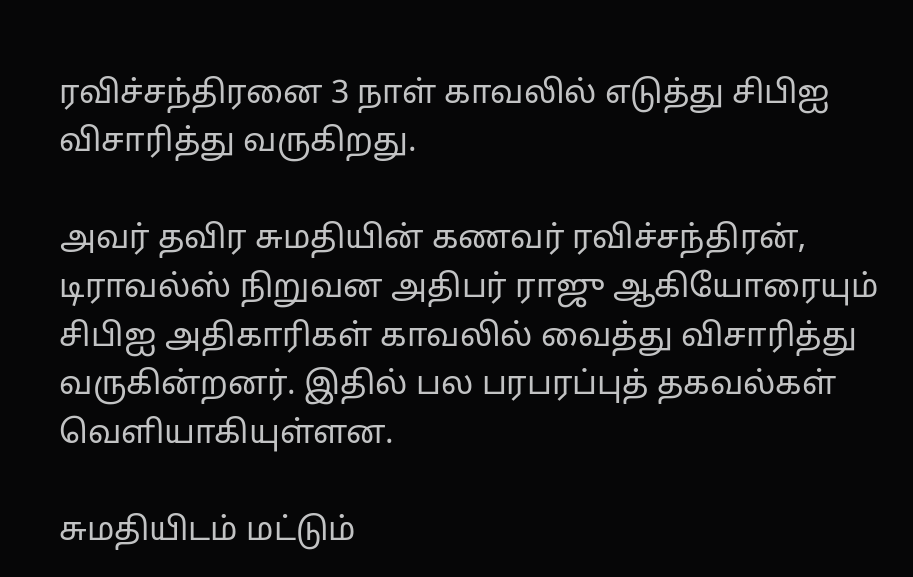ரவிச்சந்திரனை 3 நாள் காவலில் எடுத்து சிபிஐ விசாரித்து வருகிறது.

அவர் தவிர சுமதியின் கணவர் ரவிச்சந்திரன், டிராவல்ஸ் நிறுவன அதிபர் ராஜு ஆகியோரையும் சிபிஐ அதிகாரிகள் காவலில் வைத்து விசாரித்து வருகின்றனர். இதில் பல பரபரப்புத் தகவல்கள் வெளியாகியுள்ளன.

சுமதியிடம் மட்டும்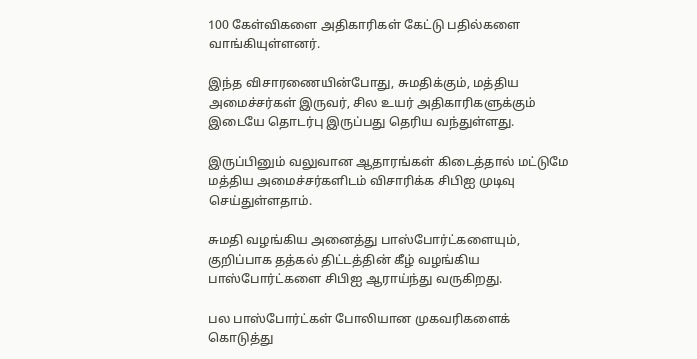100 கேள்விகளை அதிகாரிகள் கேட்டு பதில்களை வாங்கியுள்ளனர்.

இந்த விசாரணையின்போது, சுமதிக்கும், மத்திய அமைச்சர்கள் இருவர், சில உயர் அதிகாரிகளுக்கும் இடையே தொடர்பு இருப்பது தெரிய வந்துள்ளது.

இருப்பினும் வலுவான ஆதாரங்கள் கிடைத்தால் மட்டுமே மத்திய அமைச்சர்களிடம் விசாரிக்க சிபிஐ முடிவு செய்துள்ளதாம்.

சுமதி வழங்கிய அனைத்து பாஸ்போர்ட்களையும், குறிப்பாக தத்கல் திட்டத்தின் கீழ் வழங்கிய பாஸ்போர்ட்களை சிபிஐ ஆராய்ந்து வருகிறது.

பல பாஸ்போர்ட்கள் போலியான முகவரிகளைக் கொடுத்து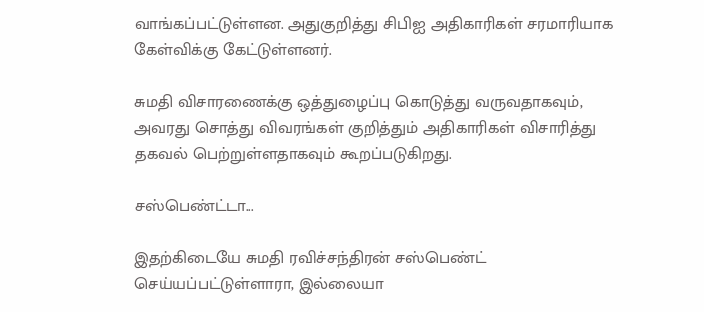வாங்கப்பட்டுள்ளன. அதுகுறித்து சிபிஐ அதிகாரிகள் சரமாரியாக கேள்விக்கு கேட்டுள்ளனர்.

சுமதி விசாரணைக்கு ஒத்துழைப்பு கொடுத்து வருவதாகவும், அவரது சொத்து விவரங்கள் குறித்தும் அதிகாரிகள் விசாரித்து தகவல் பெற்றுள்ளதாகவும் கூறப்படுகிறது.

சஸ்பெண்ட்டா...

இதற்கிடையே சுமதி ரவிச்சந்திரன் சஸ்பெண்ட் செய்யப்பட்டுள்ளாரா, இல்லையா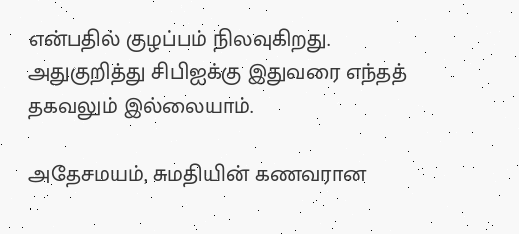என்பதில் குழப்பம் நிலவுகிறது. அதுகுறித்து சிபிஐக்கு இதுவரை எந்தத் தகவலும் இல்லையாம்.

அதேசமயம், சுமதியின் கணவரான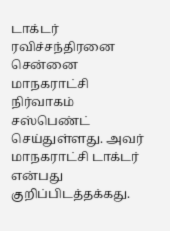டாக்டர் ரவிச்சந்திரனை சென்னை மாநகராட்சி நிர்வாகம் சஸ்பெண்ட் செய்துள்ளது. அவர் மாநகராட்சி டாக்டர் என்பது குறிப்பிடத்தக்கது.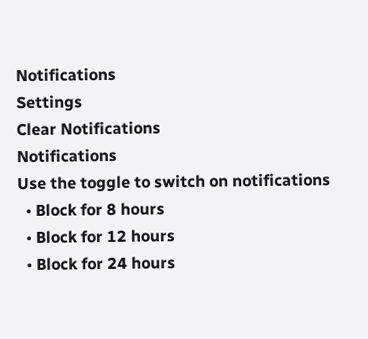Notifications
Settings
Clear Notifications
Notifications
Use the toggle to switch on notifications
  • Block for 8 hours
  • Block for 12 hours
  • Block for 24 hours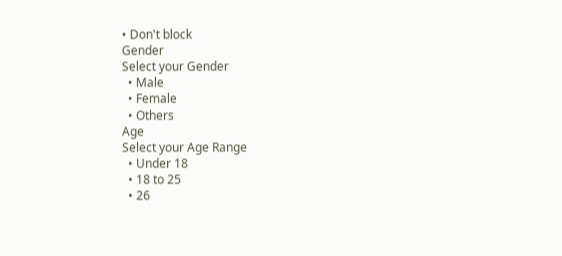• Don't block
Gender
Select your Gender
  • Male
  • Female
  • Others
Age
Select your Age Range
  • Under 18
  • 18 to 25
  • 26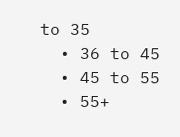to 35
  • 36 to 45
  • 45 to 55
  • 55+